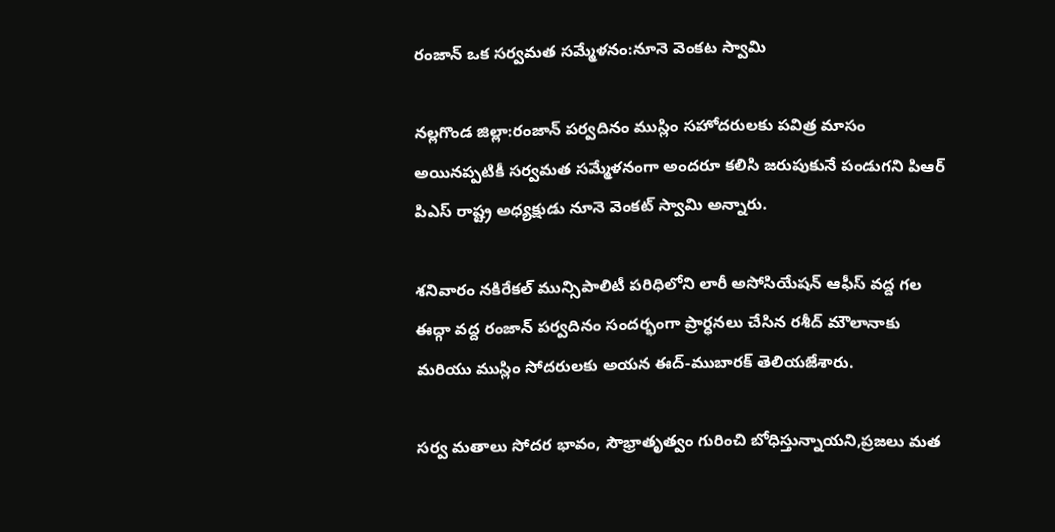రంజాన్ ఒక సర్వమత సమ్మేళనం:నూనె వెంకట స్వామి

నల్లగొండ జిల్లా:రంజాన్ పర్వదినం ముస్లిం సహోదరులకు పవిత్ర మాసం అయినప్పటికీ సర్వమత సమ్మేళనంగా అందరూ కలిసి జరుపుకునే పండుగని పిఆర్ పిఎస్ రాష్ట్ర అధ్యక్షుడు నూనె వెంకట్ స్వామి అన్నారు.

శనివారం నకిరేకల్ మున్సిపాలిటీ పరిధిలోని లారీ అసోసియేషన్ ఆఫీస్ వద్ద గల ఈద్గా వద్ద రంజాన్ పర్వదినం సందర్భంగా ప్రార్ధనలు చేసిన రశీద్ మౌలానాకు మరియు ముస్లిం సోదరులకు అయన ఈద్-ముబారక్ తెలియజేశారు.

సర్వ మతాలు సోదర భావం, సౌభ్రాతృత్వం గురించి బోధిస్తున్నాయని,ప్రజలు మత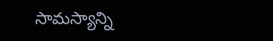సామస్యాన్ని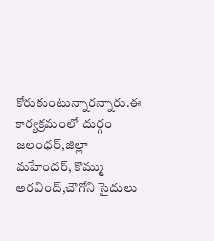కోరుకుంటున్నారన్నారు.ఈ కార్యక్రమంలో దుర్గం జలంధర్,జిల్లా మహేందర్, కొమ్ము అరవింద్,చౌగోని సైదులు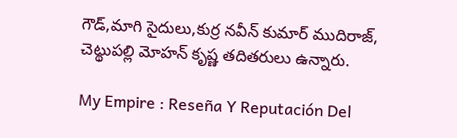గౌడ్,మాగి సైదులు,కుర్ర నవీన్ కుమార్ ముదిరాజ్, చెట్థుపల్లి మోహన్ కృష్ణ తదితరులు ఉన్నారు.

My Empire : Reseña Y Reputación Del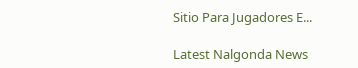Sitio Para Jugadores E...

Latest Nalgonda News